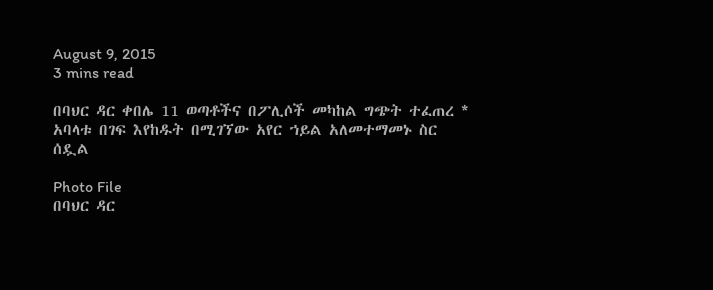August 9, 2015
3 mins read

በባህር ዳር ቀበሌ 11 ወጣቶችና በፖሊሶች መካከል ግጭት ተፈጠረ * አባላቱ በገፍ እየከዱት በሚገኘው አየር ኀይል አለመተማመኑ ስር ሰዷል

Photo File
በባህር ዳር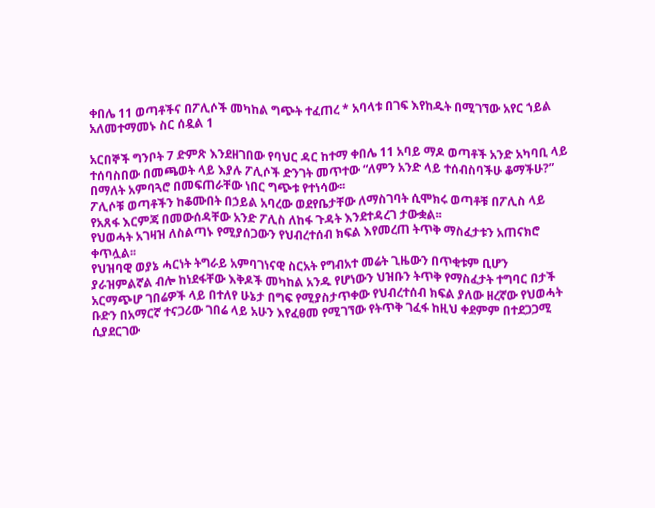ቀበሌ 11 ወጣቶችና በፖሊሶች መካከል ግጭት ተፈጠረ * አባላቱ በገፍ እየከዱት በሚገኘው አየር ኀይል አለመተማመኑ ስር ሰዷል 1

አርበኞች ግንቦት 7 ድምጽ እንደዘገበው የባህር ዳር ከተማ ቀበሌ 11 አባይ ማዶ ወጣቶች አንድ አካባቢ ላይ ተሰባስበው በመጫወት ላይ እያሉ ፖሊሶች ድንገት መጥተው “ለምን አንድ ላይ ተሰብስባችሁ ቆማችሁ?” በማለት አምባጓሮ በመፍጠራቸው ነበር ግጭቱ የተነሳው፡፡
ፖሊሶቹ ወጣቶችን ከቆሙበት በኃይል አባረው ወደየቤታቸው ለማስገባት ሲሞክሩ ወጣቶቹ በፖሊስ ላይ የአጸፋ እርምጃ በመውሰዳቸው አንድ ፖሊስ ለከፋ ጉዳት እንደተዳረገ ታውቋል፡፡
የህወሓት አገዛዝ ለስልጣኑ የሚያሰጋውን የህብረተሰብ ክፍል እየመረጠ ትጥቅ ማስፈታቱን አጠናክሮ ቀጥሏል፡፡
የህዝባዊ ወያኔ ሓርነት ትግራይ አምባገነናዊ ስርአት የግብአተ መሬት ጊዜውን በጥቂቱም ቢሆን ያራዝምልኛል ብሎ ከነደፋቸው እቅዶች መካከል አንዱ የሆነውን ህዝቡን ትጥቅ የማስፈታት ተግባር በታች አርማጭሆ ገበሬዎች ላይ በተለየ ሁኔታ በግፍ የሚያስታጥቀው የህብረተሰብ ክፍል ያለው ዘረኛው የህወሓት ቡድን በአማርኛ ተናጋሪው ገበሬ ላይ አሁን እየፈፀመ የሚገኘው የትጥቅ ገፈፋ ከዚህ ቀደምም በተደጋጋሚ ሲያደርገው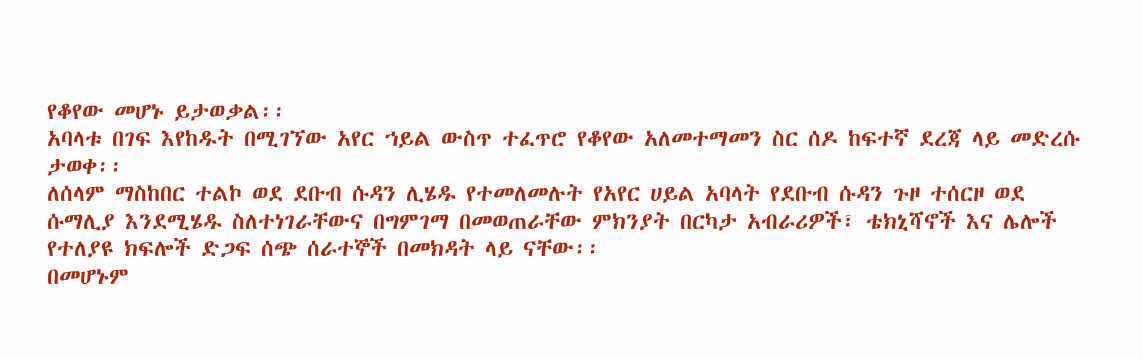የቆየው መሆኑ ይታወቃል፡፡
አባላቱ በገፍ እየከዱት በሚገኘው አየር ኀይል ውስጥ ተፈጥሮ የቆየው አለመተማመን ስር ሰዶ ከፍተኛ ደረጃ ላይ መድረሱ ታወቀ፡፡
ለሰላም ማስከበር ተልኮ ወደ ደቡብ ሱዳን ሊሄዱ የተመለመሉት የአየር ሀይል አባላት የደቡብ ሱዳን ጉዞ ተሰርዞ ወደ ሱማሊያ እንደሚሄዱ ስለተነገራቸውና በግምገማ በመወጠራቸው ምክንያት በርካታ አብራሪዎች፣ ቴክኒሻኖች እና ሌሎች የተለያዩ ክፍሎች ድጋፍ ሰጭ ሰራተኞች በመክዳት ላይ ናቸው፡፡
በመሆኑም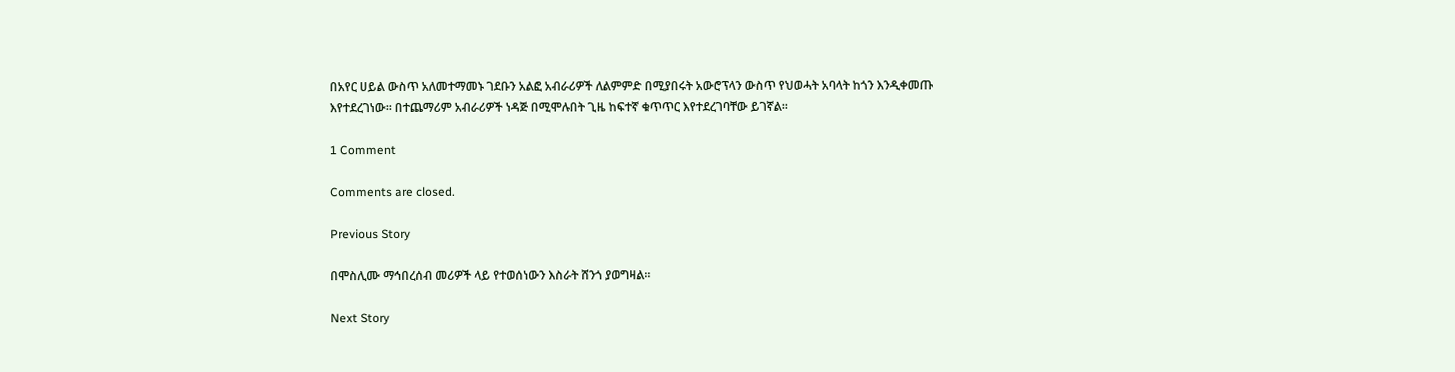በአየር ሀይል ውስጥ አለመተማመኑ ገደቡን አልፎ አብራሪዎች ለልምምድ በሚያበሩት አውሮፕላን ውስጥ የህወሓት አባላት ከጎን እንዲቀመጡ እየተደረገነው፡፡ በተጨማሪም አብራሪዎች ነዳጅ በሚሞሉበት ጊዜ ከፍተኛ ቁጥጥር እየተደረገባቸው ይገኛል፡፡

1 Comment

Comments are closed.

Previous Story

በሞስሊሙ ማኅበረሰብ መሪዎች ላይ የተወሰነውን እስራት ሸንጎ ያወግዛል።

Next Story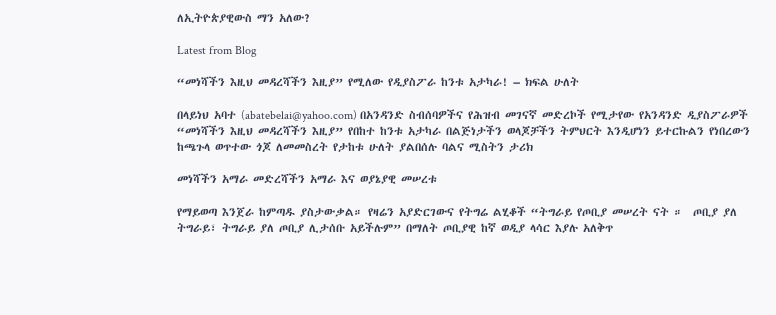ለኢትዮጵያዊውስ ማን አለው?

Latest from Blog

“መነሻችን እዚህ መዳረሻችን እዚያ” የሚለው የዲያስፖራ ከንቱ አታካራ! – ክፍል ሁለት

በላይነህ አባተ (abatebelai@yahoo.com) በአንዳንድ ስብሰባዎችና የሕዝብ መገናኛ መድረኮች የሚታየው የአንዳንድ ዲያስፖራዎች  “መነሻችን እዚህ መዳረሻችን እዚያ” የበከተ ከንቱ አታካራ በልጅነታችን ወላጆቻችን ትምህርት እንዲሆነን ይተርኩልን የነበረውን ከጫጉላ ወጥተው ጎጆ ለመመስረት የታከቱ ሁለት ያልበሰሉ ባልና ሚስትን ታሪክ

መነሻችን አማራ መድረሻችን አማራ እና ወያኔያዊ መሠረቱ

የማይወጣ እንጀራ ከምጣዱ ያስታውቃል። የዛሬን አያድርገውና የትግሬ ልሂቆች “ትግራይ የጦቢያ መሠረት ናት ።  ጦቢያ ያለ ትግራይ፣ ትግራይ ያለ ጦቢያ ሊታሰቡ አይችሉም” በማለት ጦቢያዊ ከኛ ወዲያ ላሳር እያሉ አለቅጥ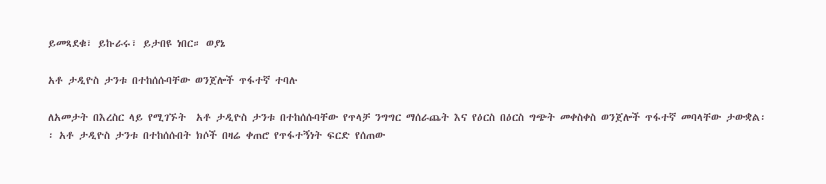ይመጻደቁ፣ ይኩራሩ፣ ይታበዩ ነበር። ወያኔ

አቶ ታዲዮስ ታንቱ በተከሰሱባቸው ወንጀሎች ጥፋተኛ ተባሉ

ለአመታት በእረስር ላይ የሚገኙት  አቶ ታዲዮስ ታንቱ በተከሰሱባቸው የጥላቻ ንግግር ማሰራጨት እና የዕርስ በዕርስ ግጭት መቀስቀስ ወንጀሎች ጥፋተኛ መባላቸው ታውቋል፡፡ አቶ ታዲዮስ ታንቱ በተከሰሱበት ክሶች በዛሬ ቀጠሮ የጥፋተኝነት ፍርድ የሰጠው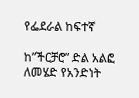የፌደራል ከፍተኛ

ከ”ችርቻሮ” ድል አልፎ ለመሄድ የአንድነት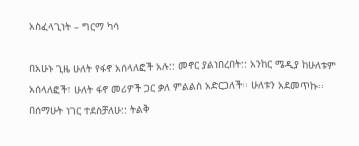አስፈላጊነት – ግርማ ካሳ

በአሁኑ ጊዜ ሁለት የፋኖ አሰላለፎች አሉ:: መኖር ያልነበረበት:: አንከር ሜዲያ ከሁለቱም አሰላለፎች፣ ሁለት ፋኖ መሪዎች ጋር ቃለ ምልልስ አድርጋለች፡፡ ሁለቱን አደመጥኩ፡፡ በሰማሁት ነገር ተደስቻለሁ:: ትልቅ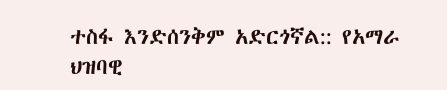ተስፋ እንድሰንቅም አድርጎኛል:: የአማራ ህዝባዊ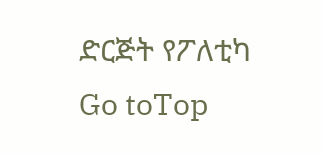ድርጅት የፖለቲካ
Go toTop